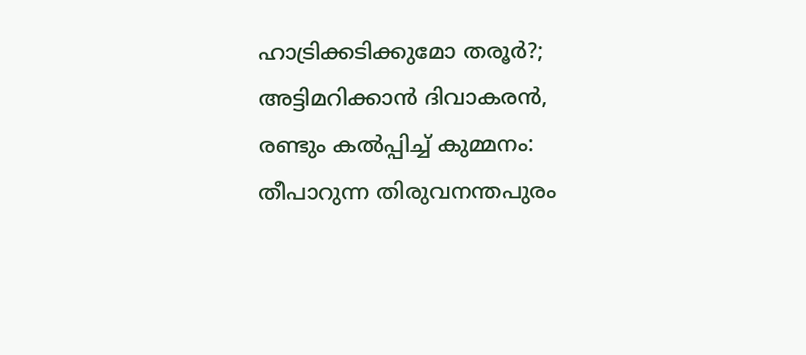ഹാട്രിക്കടിക്കുമോ തരൂര്‍?; അട്ടിമറിക്കാന്‍ ദിവാകരന്‍, രണ്ടും കല്‍പ്പിച്ച് കുമ്മനം: തീപാറുന്ന തിരുവനന്തപുരം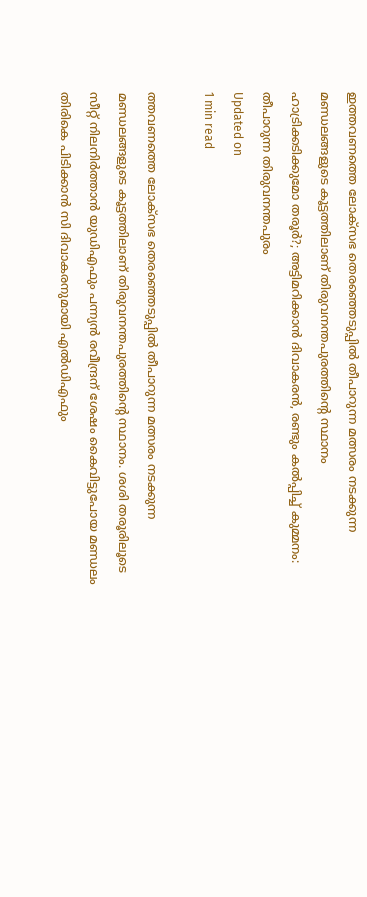ഇത്തവണത്തെ ലോക്‌സഭ തെരഞ്ഞെടുപ്പില്‍ തീപാറുന്ന മത്സരം നടക്കുന്ന മണ്ഡലങ്ങളുടെ കൂട്ടത്തിലാണ് തിരുവനന്തപുരത്തിന്റെ സ്ഥാനം
ഹാട്രിക്കടിക്കുമോ തരൂര്‍?; അട്ടിമറിക്കാന്‍ ദിവാകരന്‍, രണ്ടും കല്‍പ്പിച്ച് കുമ്മനം: തീപാറുന്ന തിരുവനന്തപുരം
Updated on
1 min read

ത്തവണത്തെ ലോക്‌സഭ തെരഞ്ഞെടുപ്പില്‍ തീപാറുന്ന മത്സരം നടക്കുന്ന മണ്ഡലങ്ങളുടെ കൂട്ടത്തിലാണ് തിരുവനന്തപുരത്തിന്റെ സ്ഥാനം. ശശി തരൂരിലൂടെ സീറ്റ് നിലനിര്‍ത്താന്‍ യുഡിഎഫും പന്ന്യന്‍ രവീന്ദ്രന് ശേഷം കൈവിട്ടുപോയ മണ്ഡലം തിരികെ പിടിക്കാന്‍ സി ദിവാകരനുമായി എല്‍ഡിഎഫും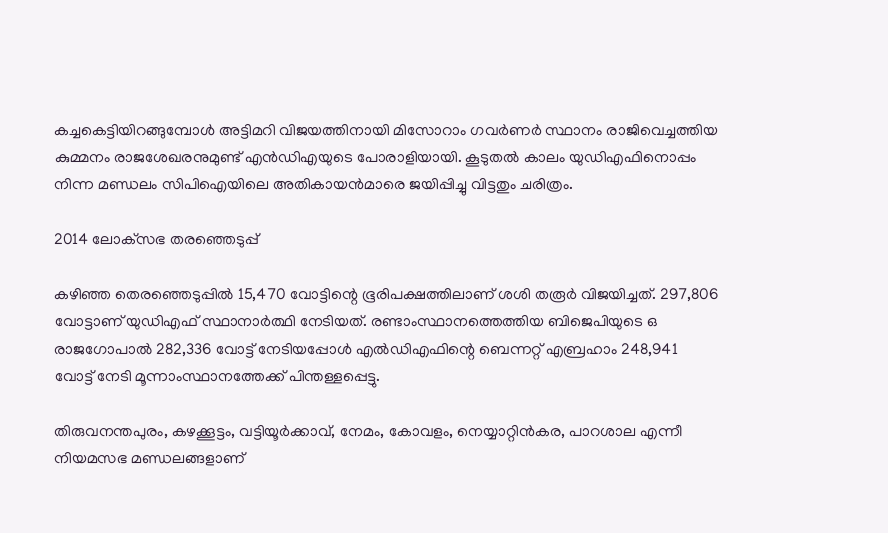കച്ചകെട്ടിയിറങ്ങുമ്പോള്‍ അട്ടിമറി വിജയത്തിനായി മിസോറാം ഗവര്‍ണര്‍ സ്ഥാനം രാജിവെച്ചത്തിയ കുമ്മനം രാജശേഖരനുമുണ്ട് എന്‍ഡിഎയുടെ പോരാളിയായി. കൂടുതല്‍ കാലം യുഡിഎഫിനൊപ്പം നിന്ന മണ്ഡലം സിപിഐയിലെ അതികായന്‍മാരെ ജയിപ്പിച്ചു വിട്ടതും ചരിത്രം.

2014 ലോക്‌സഭ തരഞ്ഞെടുപ്പ്

കഴിഞ്ഞ തെരഞ്ഞെടുപ്പില്‍ 15,470 വോട്ടിന്റെ ഭൂരിപക്ഷത്തിലാണ് ശശി തരൂര്‍ വിജയിച്ചത്. 297,806 വോട്ടാണ് യുഡിഎഫ് സ്ഥാനാര്‍ത്ഥി നേടിയത്. രണ്ടാംസ്ഥാനത്തെത്തിയ ബിജെപിയുടെ ഒ രാജഗോപാല്‍ 282,336 വോട്ട് നേടിയപ്പോള്‍ എല്‍ഡിഎഫിന്റെ ബെന്നറ്റ് എബ്രഹാം 248,941 വോട്ട് നേടി മൂന്നാംസ്ഥാനത്തേക്ക് പിന്തള്ളപ്പെട്ടു.

തിരുവനന്തപുരം, കഴക്കൂട്ടം, വട്ടിയൂര്‍ക്കാവ്, നേമം, കോവളം, നെയ്യാറ്റിന്‍കര, പാറശാല എന്നീ നിയമസഭ മണ്ഡലങ്ങളാണ്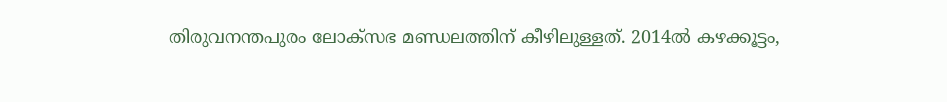തിരുവനന്തപുരം ലോക്‌സഭ മണ്ഡലത്തിന് കീഴിലുള്ളത്. 2014ല്‍ കഴക്കൂട്ടം,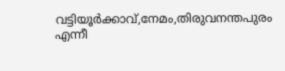വട്ടിയൂര്‍ക്കാവ്,നേമം,തിരുവനന്തപുരം എന്നീ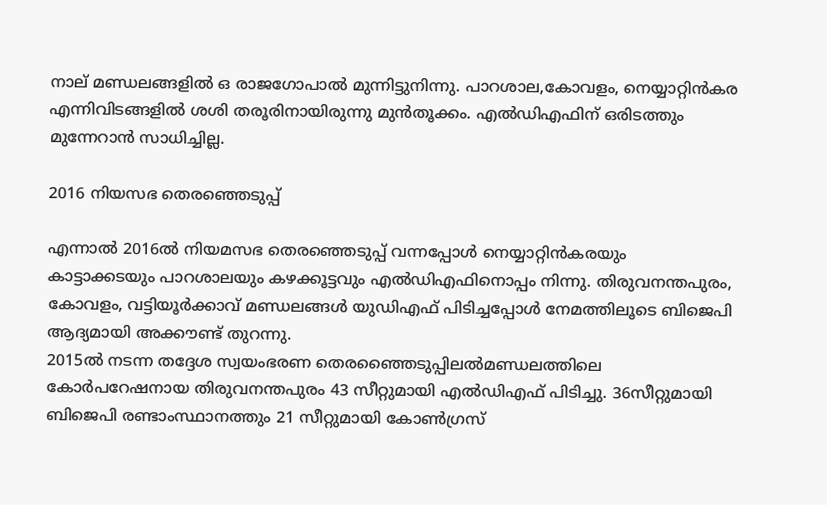നാല് മണ്ഡലങ്ങളില്‍ ഒ രാജഗോപാല്‍ മുന്നിട്ടുനിന്നു. പാറശാല,കോവളം, നെയ്യാറ്റിന്‍കര എന്നിവിടങ്ങളില്‍ ശശി തരൂരിനായിരുന്നു മുന്‍തൂക്കം. എല്‍ഡിഎഫിന് ഒരിടത്തും മുന്നേറാന്‍ സാധിച്ചില്ല.

2016 നിയസഭ തെരഞ്ഞെടുപ്പ്

എന്നാല്‍ 2016ല്‍ നിയമസഭ തെരഞ്ഞെടുപ്പ് വന്നപ്പോള്‍ നെയ്യാറ്റിന്‍കരയും കാട്ടാക്കടയും പാറശാലയും കഴക്കൂട്ടവും എല്‍ഡിഎഫിനൊപ്പം നിന്നു. തിരുവനന്തപുരം, കോവളം, വട്ടിയൂര്‍ക്കാവ് മണ്ഡലങ്ങള്‍ യുഡിഎഫ് പിടിച്ചപ്പോള്‍ നേമത്തിലൂടെ ബിജെപി ആദ്യമായി അക്കൗണ്ട് തുറന്നു.
2015ല്‍ നടന്ന തദ്ദേശ സ്വയംഭരണ തെരഞ്ഞൈടുപ്പിലല്‍മണ്ഡലത്തിലെ കോര്‍പറേഷനായ തിരുവനന്തപുരം 43 സീറ്റുമായി എല്‍ഡിഎഫ് പിടിച്ചു. 36സീറ്റുമായി ബിജെപി രണ്ടാംസ്ഥാനത്തും 21 സീറ്റുമായി കോണ്‍ഗ്രസ്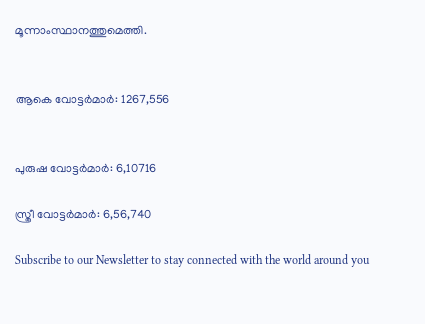മൂന്നാംസ്ഥാനത്തുമെത്തി.


ആകെ വോട്ടര്‍മാര്‍: 1267,556


പുരുഷ വോട്ടര്‍മാര്‍: 6,10716

സ്ത്രീ വോട്ടര്‍മാര്‍: 6,56,740

Subscribe to our Newsletter to stay connected with the world around you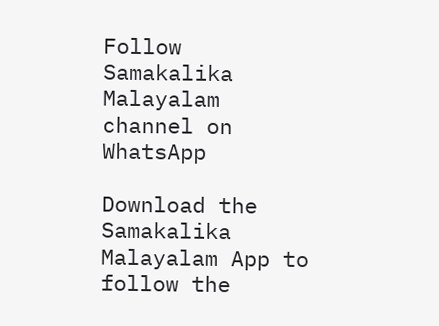Follow Samakalika Malayalam channel on WhatsApp

Download the Samakalika Malayalam App to follow the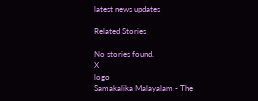latest news updates

Related Stories

No stories found.
X
logo
Samakalika Malayalam - The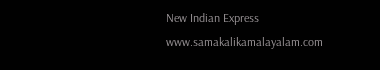New Indian Express
www.samakalikamalayalam.com